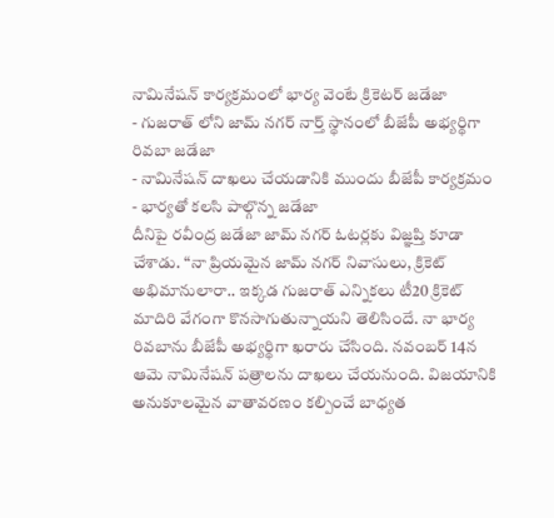నామినేషన్ కార్యక్రమంలో భార్య వెంటే క్రికెటర్ జడేజా
- గుజరాత్ లోని జామ్ నగర్ నార్త్ స్థానంలో బీజేపీ అభ్యర్థిగా రివబా జడేజా
- నామినేషన్ దాఖలు చేయడానికి ముందు బీజేపీ కార్యక్రమం
- భార్యతో కలసి పాల్గొన్న జడేజా
దీనిపై రవీంద్ర జడేజా జామ్ నగర్ ఓటర్లకు విజ్ఞప్తి కూడా చేశాడు. ‘‘నా ప్రియమైన జామ్ నగర్ నివాసులు, క్రికెట్ అభిమానులారా.. ఇక్కడ గుజరాత్ ఎన్నికలు టీ20 క్రికెట్ మాదిరి వేగంగా కొనసాగుతున్నాయని తెలిసిందే. నా భార్య రివబాను బీజేపీ అభ్యర్థిగా ఖరారు చేసింది. నవంబర్ 14న ఆమె నామినేషన్ పత్రాలను దాఖలు చేయనుంది. విజయానికి అనుకూలమైన వాతావరణం కల్పించే బాధ్యత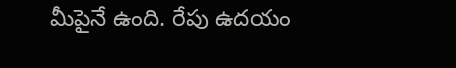మీపైనే ఉంది. రేపు ఉదయం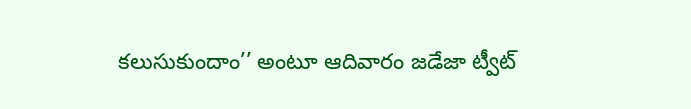కలుసుకుందాం’’ అంటూ ఆదివారం జడేజా ట్వీట్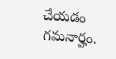చేయడం గమనార్హం.